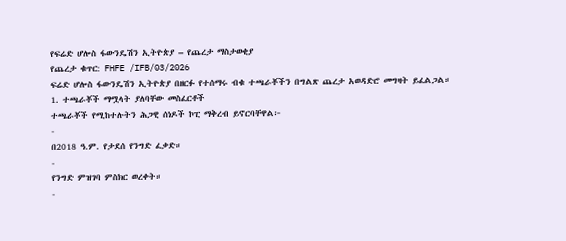የፍሬድ ሆሎስ ፋውንዴሽን ኢትዮጵያ – የጨረታ ማስታወቂያ
የጨረታ ቁጥር: FHFE /IFB/03/2026
ፍሬድ ሆሎስ ፋውንዴሽን ኢትዮጵያ በዘርፉ የተሰማሩ ብቁ ተጫራቾችን በግልጽ ጨረታ አወዳድሮ መግዛት ይፈልጋል።
1. ተጫራቾች ማሟላት ያለባቸው መስፈርቶች
ተጫራቾች የሚከተሉትን ሕጋዊ ሰነዶች ኮፒ ማቅረብ ይኖርባቸዋል፦
-
በ2018 ዓ.ም. የታደሰ የንግድ ፈቃድ።
-
የንግድ ምዝገባ ምስክር ወረቀት።
-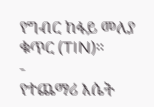የግብር ከፋይ መለያ ቁጥር (TIN)።
-
የተጨማሪ እሴት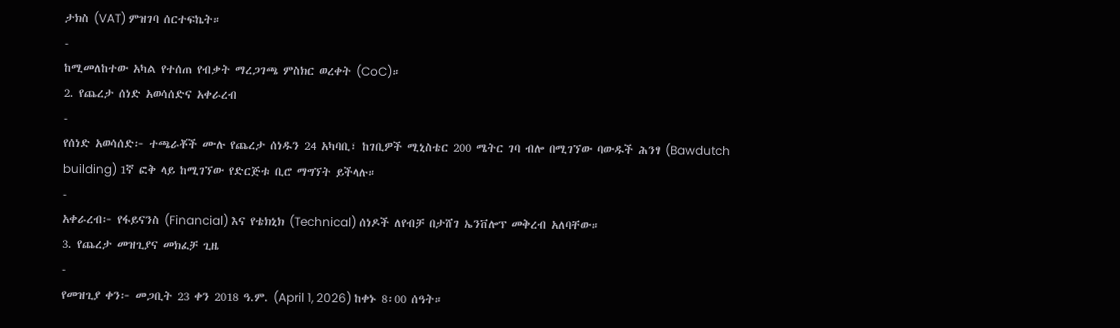ታክስ (VAT) ምዝገባ ሰርተፍኬት።
-
ከሚመለከተው አካል የተሰጠ የብቃት ማረጋገጫ ምስክር ወረቀት (CoC)።
2. የጨረታ ሰነድ አወሳሰድና አቀራረብ
-
የሰነድ አወሳሰድ፦ ተጫራቾች ሙሉ የጨረታ ሰነዱን 24 አካባቢ፣ ከገቢዎች ሚኒስቴር 200 ሜትር ገባ ብሎ በሚገኘው ባውዱች ሕንፃ (Bawdutch building) 1ኛ ፎቅ ላይ ከሚገኘው የድርጅቱ ቢሮ ማግኘት ይችላሉ።
-
አቀራረብ፦ የፋይናንስ (Financial) እና የቴክኒክ (Technical) ሰነዶች ለየብቻ በታሸገ ኤንቨሎፕ መቅረብ አለባቸው።
3. የጨረታ መዝጊያና መክፈቻ ጊዜ
-
የመዝጊያ ቀን፦ መጋቢት 23 ቀን 2018 ዓ.ም. (April 1, 2026) ከቀኑ 8፡00 ሰዓት።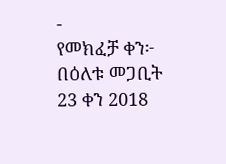-
የመክፈቻ ቀን፦ በዕለቱ መጋቢት 23 ቀን 2018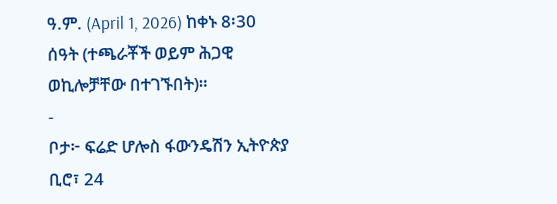ዓ.ም. (April 1, 2026) ከቀኑ 8፡30 ሰዓት (ተጫራቾች ወይም ሕጋዊ ወኪሎቻቸው በተገኙበት)።
-
ቦታ፦ ፍሬድ ሆሎስ ፋውንዴሽን ኢትዮጵያ ቢሮ፣ 24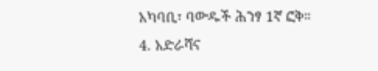አካባቢ፣ ባውዱች ሕንፃ 1ኛ ፎቅ።
4. አድራሻና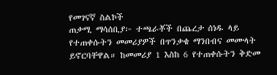የመገናኛ ስልኮች
ጠቃሚ ማሳሰቢያ፦ ተጫራቾች በጨረታ ሰነዱ ላይ የተጠቀሱትን መመሪያዎች በጥንቃቄ ማንበብና መሙላት ይኖርባቸዋል። ከመመሪያ 1 እስከ 6 የተጠቀሱትን ቅድመ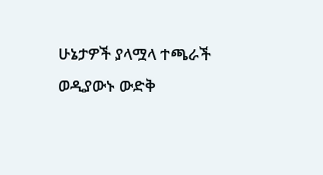ሁኔታዎች ያላሟላ ተጫራች ወዲያውኑ ውድቅ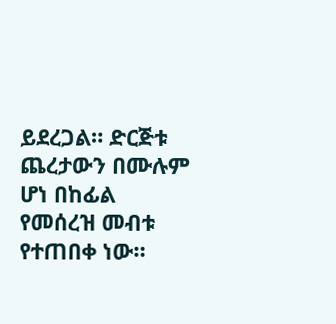ይደረጋል። ድርጅቱ ጨረታውን በሙሉም ሆነ በከፊል የመሰረዝ መብቱ የተጠበቀ ነው።